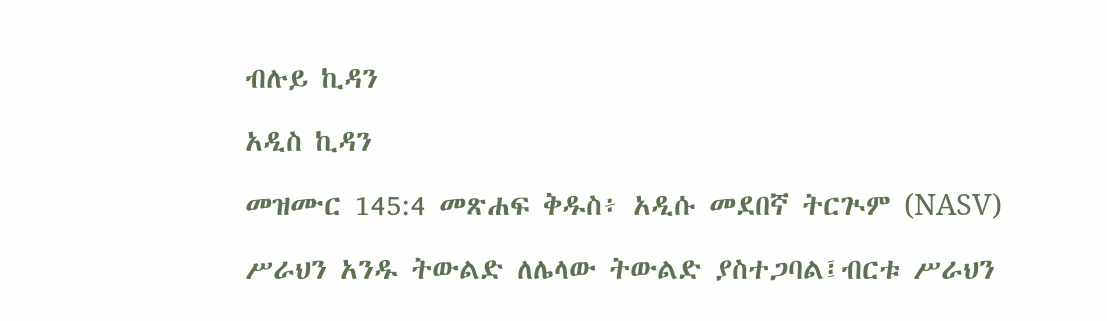ብሉይ ኪዳን

አዲስ ኪዳን

መዝሙር 145:4 መጽሐፍ ቅዱስ፥ አዲሱ መደበኛ ትርጒም (NASV)

ሥራህን አንዱ ትውልድ ለሌላው ትውልድ ያስተጋባል፤ብርቱ ሥራህን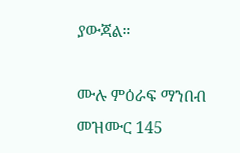ያውጃል።

ሙሉ ምዕራፍ ማንበብ መዝሙር 145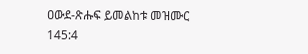ዐውደ-ጽሑፍ ይመልከቱ መዝሙር 145:4